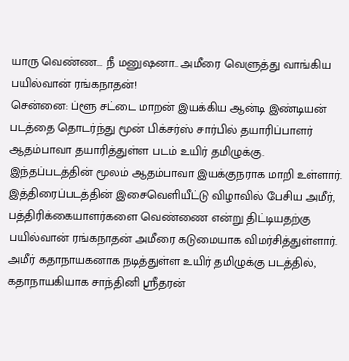யாரு வெண்ண... நீ மனுஷனா.. அமீரை வெளுத்து வாங்கிய பயில்வான் ரங்கநாதன்!
சென்னை: ப்ளூ சட்டை மாறன் இயக்கிய ஆன்டி இண்டியன் படத்தை தொடர்ந்து மூன் பிக்சர்ஸ் சார்பில் தயாரிப்பாளர் ஆதம்பாவா தயாரித்துள்ள படம் உயிர் தமிழுக்கு. இந்தப்படத்தின் மூலம் ஆதம்பாவா இயக்குநராக மாறி உள்ளார். இத்திரைப்படத்தின் இசைவெளியீட்டு விழாவில் பேசிய அமீர், பத்திரிக்கையாளர்களை வெண்ணை என்று திட்டியதற்கு பயில்வான் ரங்கநாதன் அமீரை கடுமையாக விமர்சித்துள்ளார்.
அமீர் கதாநாயகனாக நடித்துள்ள உயிர் தமிழுக்கு படத்தில், கதாநாயகியாக சாந்தினி ஶ்ரீதரன்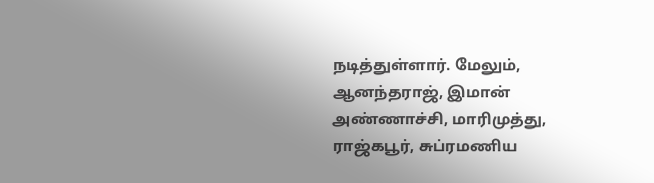நடித்துள்ளார். மேலும், ஆனந்தராஜ், இமான் அண்ணாச்சி, மாரிமுத்து, ராஜ்கபூர், சுப்ரமணிய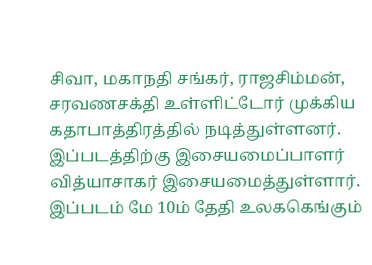சிவா, மகாநதி சங்கர், ராஜசிம்மன், சரவணசக்தி உள்ளிட்டோர் முக்கிய கதாபாத்திரத்தில் நடித்துள்ளனர். இப்படத்திற்கு இசையமைப்பாளர் வித்யாசாகர் இசையமைத்துள்ளார். இப்படம் மே 10ம் தேதி உலககெங்கும்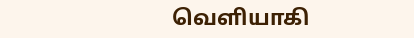வெளியாகி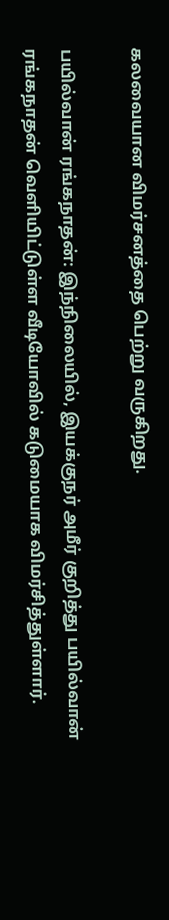கலவையான விமர்சனத்தை பெற்று வருகிறது.

பயில்வான் ரங்கநாதன்: இந்நிலையில், இயக்குநர் அமீர் குறித்து பயில்வான் ரங்கநாதன் வெளியிட்டுள்ள வீடியோவில் கடுமையாக விமர்சித்துள்ளார்.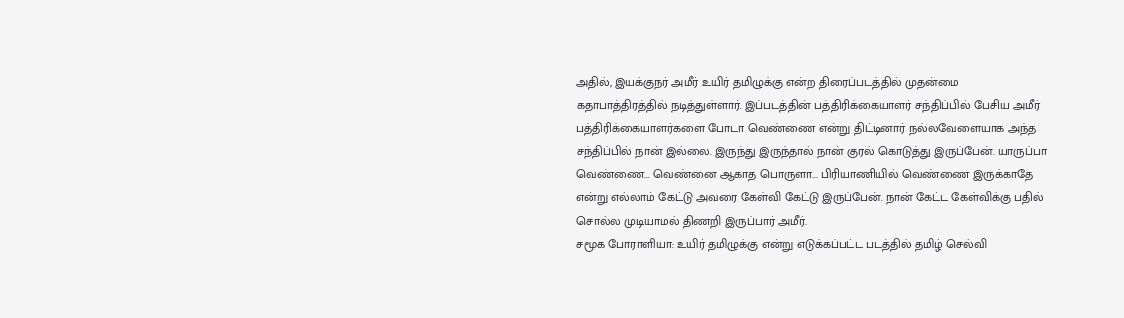அதில், இயக்குநர் அமீர் உயிர் தமிழுக்கு என்ற திரைப்படத்தில் முதன்மை கதாபாத்திரத்தில் நடித்துள்ளார். இப்படத்தின் பத்திரிக்கையாளர் சந்திப்பில் பேசிய அமீர் பத்திரிக்கையாளர்களை போடா வெண்ணை என்று திட்டினார் நல்லவேளையாக அந்த சந்திப்பில் நான் இல்லை. இருந்து இருந்தால் நான் குரல் கொடுத்து இருப்பேன். யாருப்பா வெண்ணை... வெண்னை ஆகாத பொருளா... பிரியாணியில் வெண்ணை இருக்காதே என்று எல்லாம் கேட்டு அவரை கேள்வி கேட்டு இருப்பேன். நான் கேட்ட கேள்விக்கு பதில் சொல்ல முடியாமல் திணறி இருப்பார் அமீர்.
சமூக போராளியா: உயிர் தமிழுக்கு என்று எடுக்கப்பட்ட படத்தில் தமிழ் செல்வி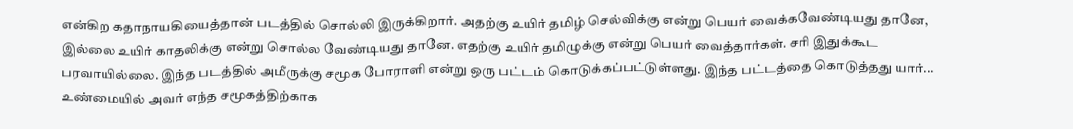என்கிற கதாநாயகியைத்தான் படத்தில் சொல்லி இருக்கிறார். அதற்கு உயிர் தமிழ் செல்விக்கு என்று பெயர் வைக்கவேண்டியது தானே, இல்லை உயிர் காதலிக்கு என்று சொல்ல வேண்டியது தானே. எதற்கு உயிர் தமிழுக்கு என்று பெயர் வைத்தார்கள். சரி இதுக்கூட பரவாயில்லை. இந்த படத்தில் அமீருக்கு சமூக போராளி என்று ஒரு பட்டம் கொடுக்கப்பட்டுள்ளது. இந்த பட்டத்தை கொடுத்தது யார்... உண்மையில் அவர் எந்த சமூகத்திற்காக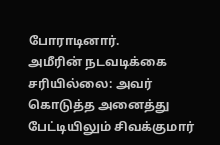போராடினார்.
அமீரின் நடவடிக்கை சரியில்லை: அவர் கொடுத்த அனைத்து பேட்டியிலும் சிவக்குமார்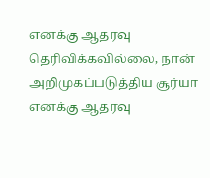எனக்கு ஆதரவு தெரிவிக்கவில்லை, நான் அறிமுகப்படுத்திய சூர்யா எனக்கு ஆதரவு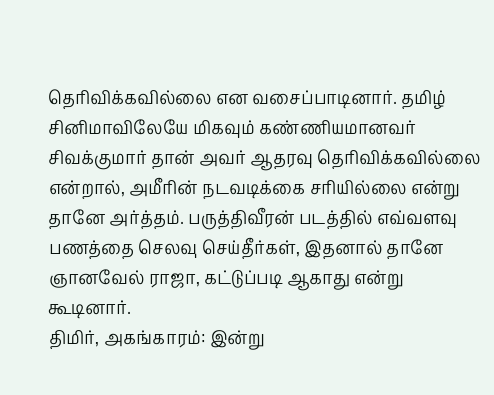தெரிவிக்கவில்லை என வசைப்பாடினார். தமிழ் சினிமாவிலேயே மிகவும் கண்ணியமானவர் சிவக்குமார் தான் அவர் ஆதரவு தெரிவிக்கவில்லை என்றால், அமீரின் நடவடிக்கை சரியில்லை என்று தானே அர்த்தம். பருத்திவீரன் படத்தில் எவ்வளவு பணத்தை செலவு செய்தீர்கள், இதனால் தானே ஞானவேல் ராஜா, கட்டுப்படி ஆகாது என்று கூடினார்.
திமிர், அகங்காரம்: இன்று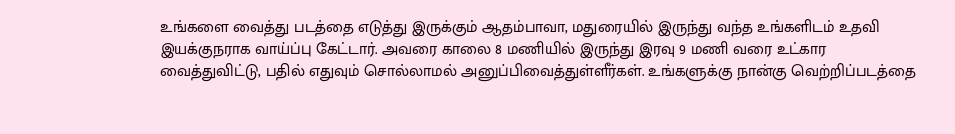உங்களை வைத்து படத்தை எடுத்து இருக்கும் ஆதம்பாவா, மதுரையில் இருந்து வந்த உங்களிடம் உதவி இயக்குநராக வாய்ப்பு கேட்டார். அவரை காலை 8 மணியில் இருந்து இரவு 9 மணி வரை உட்கார வைத்துவிட்டு, பதில் எதுவும் சொல்லாமல் அனுப்பிவைத்துள்ளீர்கள். உங்களுக்கு நான்கு வெற்றிப்படத்தை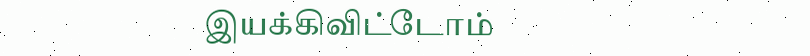இயக்கிவிட்டோம்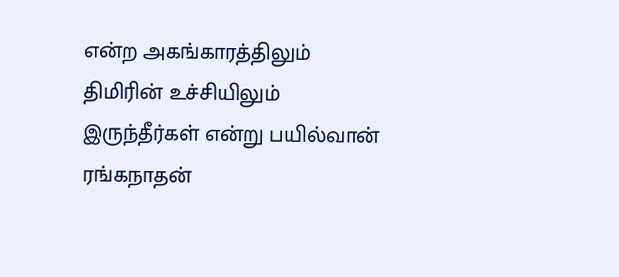என்ற அகங்காரத்திலும் திமிரின் உச்சியிலும் இருந்தீர்கள் என்று பயில்வான் ரங்கநாதன்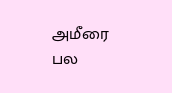அமீரை பல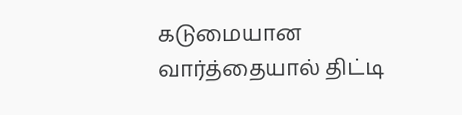கடுமையான வார்த்தையால் திட்டி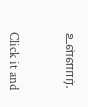உள்ளார்.


Click it and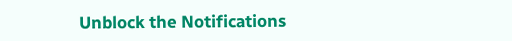Unblock the Notifications